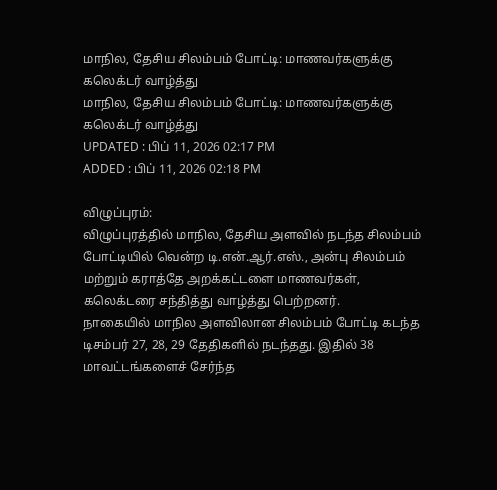மாநில, தேசிய சிலம்பம் போட்டி: மாணவர்களுக்கு கலெக்டர் வாழ்த்து
மாநில, தேசிய சிலம்பம் போட்டி: மாணவர்களுக்கு கலெக்டர் வாழ்த்து
UPDATED : பிப் 11, 2026 02:17 PM
ADDED : பிப் 11, 2026 02:18 PM

விழுப்புரம்:
விழுப்புரத்தில் மாநில, தேசிய அளவில் நடந்த சிலம்பம் போட்டியில் வென்ற டி.என்.ஆர்.எஸ்., அன்பு சிலம்பம் மற்றும் கராத்தே அறக்கட்டளை மாணவர்கள், கலெக்டரை சந்தித்து வாழ்த்து பெற்றனர்.
நாகையில் மாநில அளவிலான சிலம்பம் போட்டி கடந்த டிசம்பர் 27, 28, 29 தேதிகளில் நடந்தது. இதில் 38 மாவட்டங்களைச் சேர்ந்த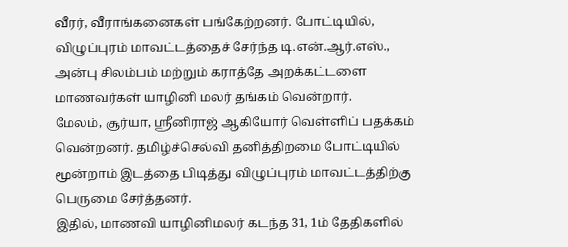வீரர், வீராங்கனைகள் பங்கேற்றனர். போட்டியில், விழுப்புரம் மாவட்டத்தைச் சேர்ந்த டி.என்.ஆர்.எஸ்., அன்பு சிலம்பம் மற்றும் கராத்தே அறக்கட்டளை மாணவர்கள் யாழினி மலர் தங்கம் வென்றார்.
மேலம், சூர்யா, ஸ்ரீனிராஜ் ஆகியோர் வெள்ளிப் பதக்கம் வென்றனர். தமிழ்ச்செல்வி தனித்திறமை போட்டியில் மூன்றாம் இடத்தை பிடித்து விழுப்புரம் மாவட்டத்திற்கு பெருமை சேர்த்தனர்.
இதில், மாணவி யாழினிமலர் கடந்த 31, 1ம் தேதிகளில்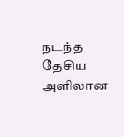நடந்த தேசிய அளிலான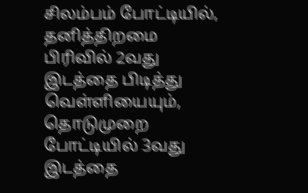சிலம்பம் போட்டியில், தனித்திறமை பிரிவில் 2வது இடத்தை பிடித்து வெள்ளியையும், தொடுமுறை போட்டியில் 3வது இடத்தை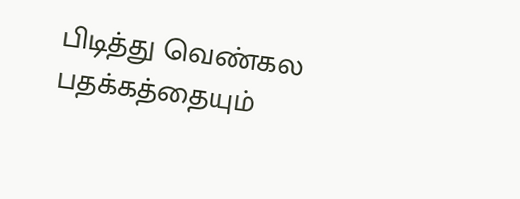பிடித்து வெண்கல பதக்கத்தையும்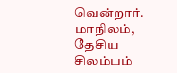வென்றார்.
மாநிலம், தேசிய சிலம்பம்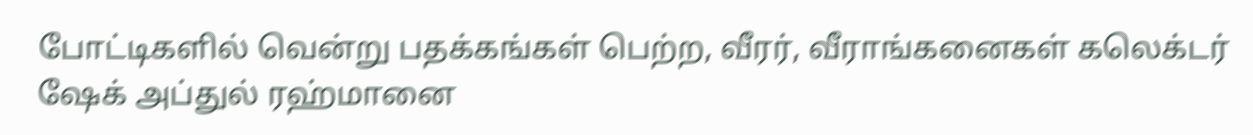போட்டிகளில் வென்று பதக்கங்கள் பெற்ற, வீரர், வீராங்கனைகள் கலெக்டர் ஷேக் அப்துல் ரஹ்மானை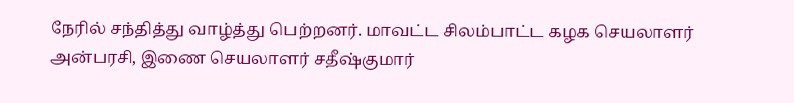நேரில் சந்தித்து வாழ்த்து பெற்றனர். மாவட்ட சிலம்பாட்ட கழக செயலாளர் அன்பரசி, இணை செயலாளர் சதீஷ்குமார்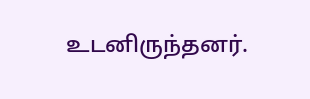உடனிருந்தனர்.